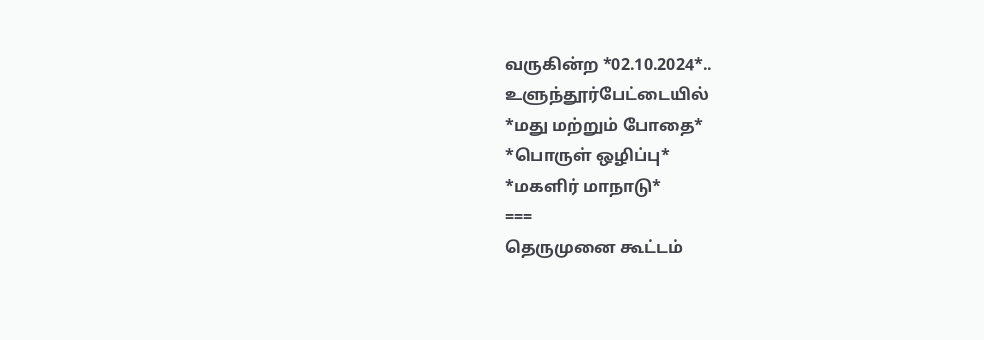வருகின்ற *02.10.2024*..
உளுந்தூர்பேட்டையில்
*மது மற்றும் போதை*
*பொருள் ஒழிப்பு*
*மகளிர் மாநாடு*
===
தெருமுனை கூட்டம்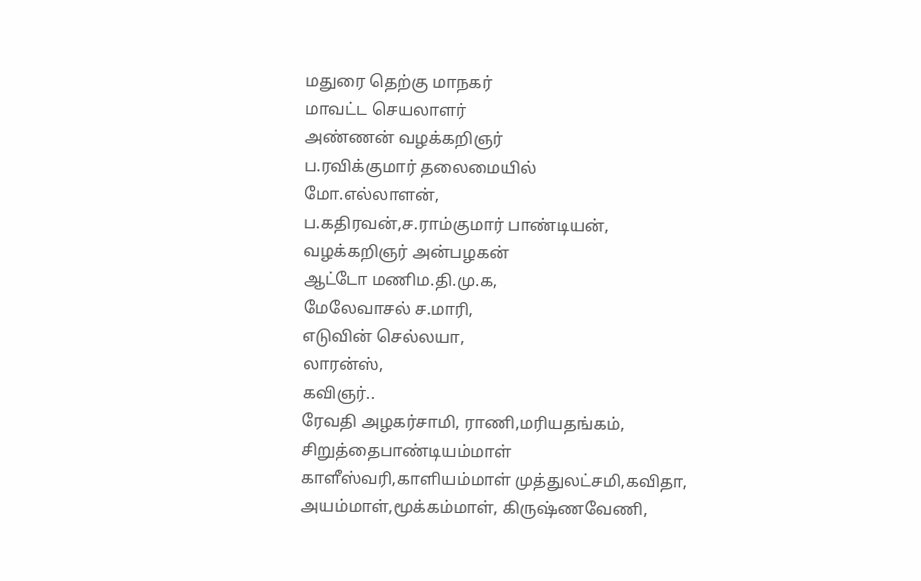மதுரை தெற்கு மாநகர்
மாவட்ட செயலாளர்
அண்ணன் வழக்கறிஞர்
ப.ரவிக்குமார் தலைமையில்
மோ.எல்லாளன்,
ப.கதிரவன்,ச.ராம்குமார் பாண்டியன்,
வழக்கறிஞர் அன்பழகன்
ஆட்டோ மணிம.தி.மு.க,
மேலேவாசல் ச.மாரி,
எடுவின் செல்லயா,
லாரன்ஸ்,
கவிஞர்..
ரேவதி அழகர்சாமி, ராணி,மரியதங்கம்,
சிறுத்தைபாண்டியம்மாள்
காளீஸ்வரி,காளியம்மாள் முத்துலட்சமி,கவிதா, அயம்மாள்,மூக்கம்மாள், கிருஷ்ணவேணி,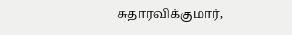சுதாரவிக்குமார்,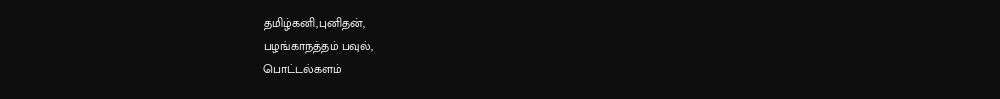தமிழ்கனி,புனிதன்,
பழங்காநத்தம் பவுல்,
பொட்டல்களம்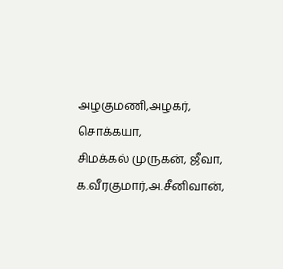அழகுமணி,அழகர், சொக்கயா,
சிமக்கல் முருகன், ஜீவா,
க.வீரகுமார்,அ.சீனிவான்,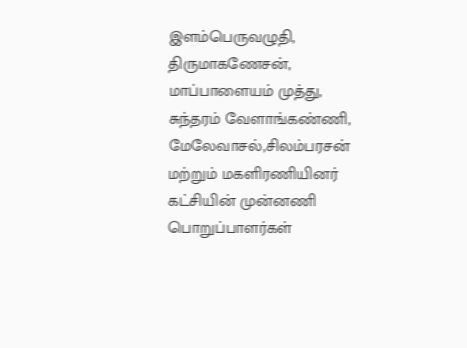இளம்பெருவழுதி,
திருமாகணேசன்,
மாப்பாளையம் முத்து,
சுந்தரம் வேளாங்கண்ணி,
மேலேவாசல்,சிலம்பரசன்
மற்றும் மகளிரணியினர்
கட்சியின் முன்னணி
பொறுப்பாளர்கள்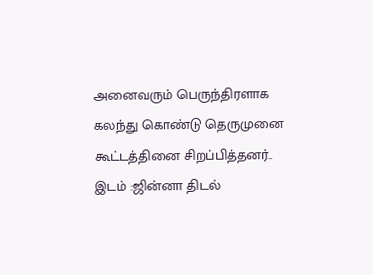அனைவரும் பெருந்திரளாக
கலந்து கொண்டு தெருமுனை கூட்டத்தினை சிறப்பித்தனர்..
இடம் :ஜின்னா திடல்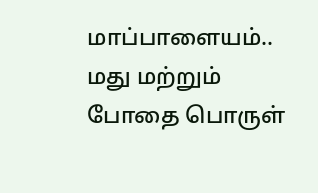மாப்பாளையம்..
மது மற்றும் போதை பொருள்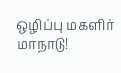ஒழிப்பு மகளிர் மாநாடு!